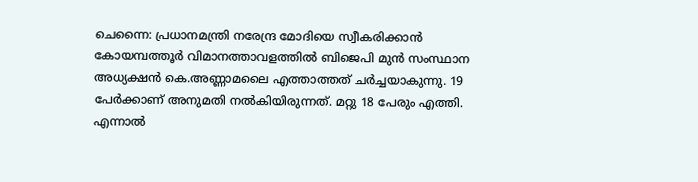ചെന്നൈ: പ്രധാനമന്ത്രി നരേന്ദ്ര മോദിയെ സ്വീകരിക്കാൻ കോയമ്പത്തൂർ വിമാനത്താവളത്തിൽ ബിജെപി മുൻ സംസ്ഥാന അധ്യക്ഷൻ കെ.അണ്ണാമലൈ എത്താത്തത് ചർച്ചയാകുന്നു. 19 പേർക്കാണ് അനുമതി നൽകിയിരുന്നത്. മറ്റു 18 പേരും എത്തി. എന്നാൽ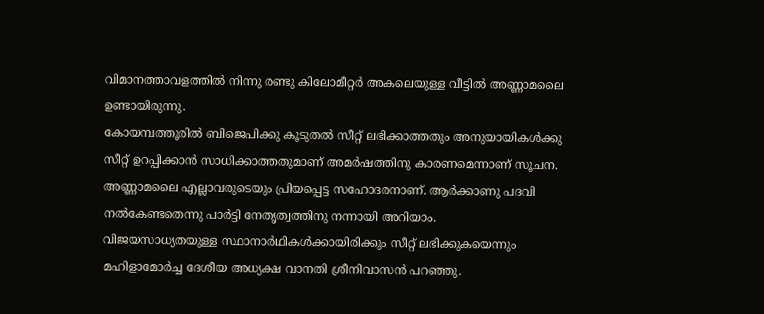വിമാനത്താവളത്തിൽ നിന്നു രണ്ടു കിലോമീറ്റർ അകലെയുള്ള വീട്ടിൽ അണ്ണാമലൈ ഉണ്ടായിരുന്നു.
കോയമ്പത്തൂരിൽ ബിജെപിക്കു കൂടുതൽ സീറ്റ് ലഭിക്കാത്തതും അനുയായികൾക്കു സീറ്റ് ഉറപ്പിക്കാൻ സാധിക്കാത്തതുമാണ് അമർഷത്തിനു കാരണമെന്നാണ് സൂചന. അണ്ണാമലൈ എല്ലാവരുടെയും പ്രിയപ്പെട്ട സഹോദരനാണ്. ആർക്കാണു പദവി നൽകേണ്ടതെന്നു പാർട്ടി നേതൃത്വത്തിനു നന്നായി അറിയാം.
വിജയസാധ്യതയുള്ള സ്ഥാനാർഥികൾക്കായിരിക്കും സീറ്റ് ലഭിക്കുകയെന്നും മഹിളാമോർച്ച ദേശീയ അധ്യക്ഷ വാനതി ശ്രീനിവാസൻ പറഞ്ഞു.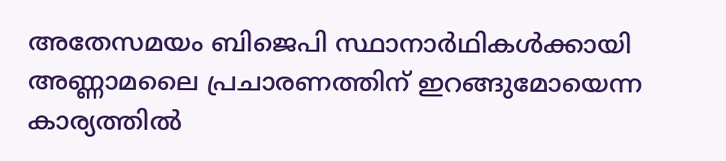അതേസമയം ബിജെപി സ്ഥാനാർഥികൾക്കായി അണ്ണാമലൈ പ്രചാരണത്തിന് ഇറങ്ങുമോയെന്ന കാര്യത്തിൽ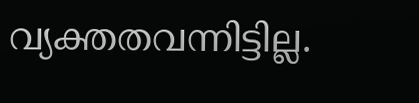വ്യക്തതവന്നിട്ടില്ല.